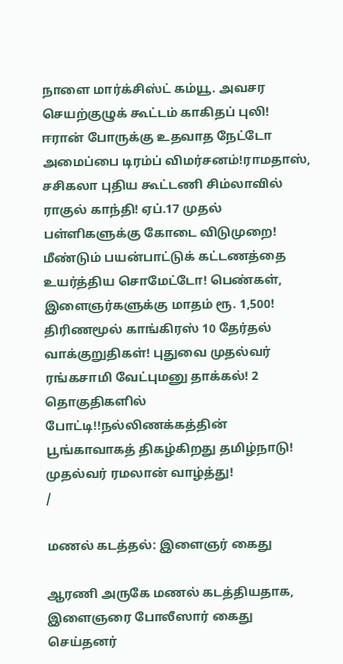நாளை மார்க்சிஸ்ட் கம்யூ. அவசர செயற்குழுக் கூட்டம் காகிதப் புலி! ஈரான் போருக்கு உதவாத நேட்டோ அமைப்பை டிரம்ப் விமர்சனம்!ராமதாஸ், சசிகலா புதிய கூட்டணி சிம்லாவில் ராகுல் காந்தி! ஏப்.17 முதல் பள்ளிகளுக்கு கோடை விடுமுறை! மீண்டும் பயன்பாட்டுக் கட்டணத்தை உயர்த்திய சொமேட்டோ! பெண்கள், இளைஞர்களுக்கு மாதம் ரூ. 1,500! திரிணமூல் காங்கிரஸ் 10 தேர்தல் வாக்குறுதிகள்! புதுவை முதல்வர் ரங்கசாமி வேட்புமனு தாக்கல்! 2 தொகுதிகளில் போட்டி!!நல்லிணக்கத்தின் பூங்காவாகத் திகழ்கிறது தமிழ்நாடு! முதல்வர் ரமலான் வாழ்த்து!
/

மணல் கடத்தல்: இளைஞர் கைது

ஆரணி அருகே மணல் கடத்தியதாக, இளைஞரை போலீஸார் கைது செய்தனர்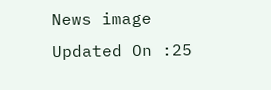News image
Updated On :25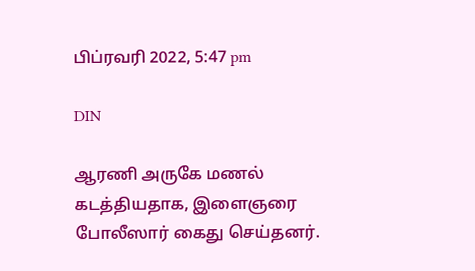பிப்ரவரி 2022, 5:47 pm

DIN

ஆரணி அருகே மணல் கடத்தியதாக, இளைஞரை போலீஸார் கைது செய்தனர்.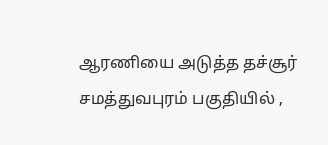ஆரணியை அடுத்த தச்சூர் சமத்துவபுரம் பகுதியில் ,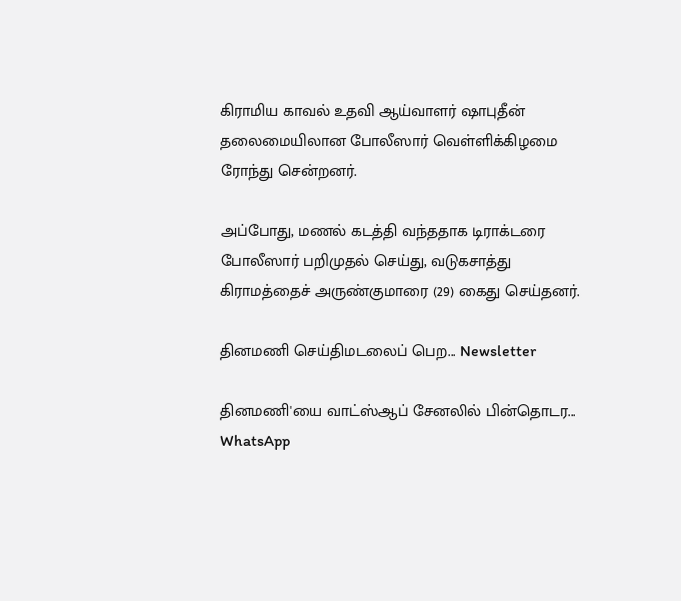கிராமிய காவல் உதவி ஆய்வாளர் ஷாபுதீன் தலைமையிலான போலீஸார் வெள்ளிக்கிழமை ரோந்து சென்றனர்.

அப்போது, மணல் கடத்தி வந்ததாக டிராக்டரை போலீஸார் பறிமுதல் செய்து, வடுகசாத்து கிராமத்தைச் அருண்குமாரை (29) கைது செய்தனர்.

தினமணி செய்திமடலைப் பெற... Newsletter

தினமணி'யை வாட்ஸ்ஆப் சேனலில் பின்தொடர... WhatsApp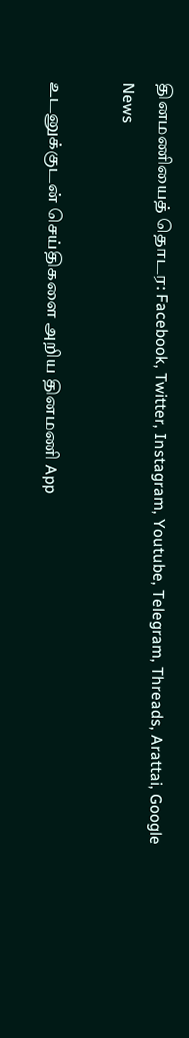தினமணியைத் தொடர: Facebook, Twitter, Instagram, Youtube, Telegram, Threads, Arattai, Google News

உடனுக்குடன் செய்திகளை அறிய தினமணி App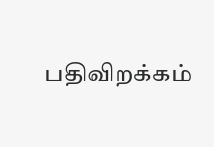பதிவிறக்கம்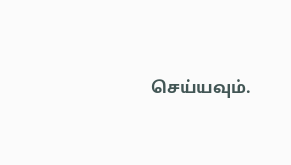செய்யவும்.